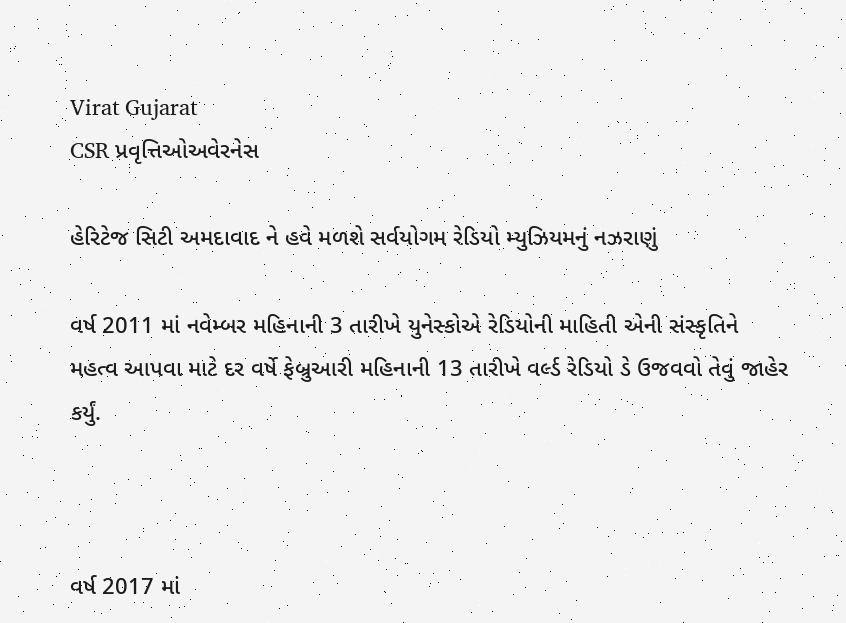Virat Gujarat
CSR પ્રવૃત્તિઓઅવેરનેસ

હેરિટેજ સિટી અમદાવાદ ને હવે મળશે સર્વયોગમ રેડિયો મ્યુઝિયમનું નઝરાણું

વર્ષ 2011 માં નવેમ્બર મહિનાની 3 તારીખે યુનેસ્કોએ રેડિયોની માહિતી એની સંસ્કૃતિને મહત્વ આપવા માટે દર વર્ષે ફેબ્રુઆરી મહિનાની 13 તારીખે વર્લ્ડ રેડિયો ડે ઉજવવો તેવું જાહેર કર્યું.



વર્ષ 2017 માં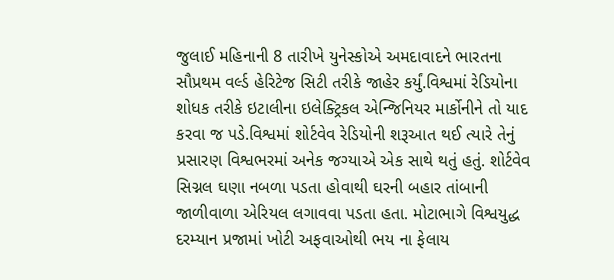જુલાઈ મહિનાની 8 તારીખે યુનેસ્કોએ અમદાવાદને ભારતના સૌપ્રથમ વર્લ્ડ હેરિટેજ સિટી તરીકે જાહેર કર્યું.વિશ્વમાં રેડિયોના શોધક તરીકે ઇટાલીના ઇલેક્ટ્રિકલ એન્જિનિયર માર્કોનીને તો યાદ કરવા જ પડે.વિશ્વમાં શોર્ટવેવ રેડિયોની શરૂઆત થઈ ત્યારે તેનું પ્રસારણ વિશ્વભરમાં અનેક જગ્યાએ એક સાથે થતું હતું. શોર્ટવેવ સિગ્નલ ઘણા નબળા પડતા હોવાથી ઘરની બહાર તાંબાની જાળીવાળા એરિયલ લગાવવા પડતા હતા. મોટાભાગે વિશ્વયુદ્ધ દરમ્યાન પ્રજામાં ખોટી અફવાઓથી ભય ના ફેલાય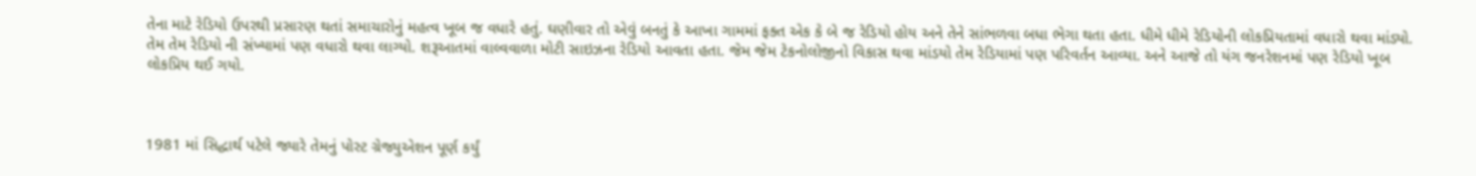તેના માટે રેડિયો ઉપરથી પ્રસારણ થતાં સમાચારોનું મહત્વ ખૂબ જ વધારે હતું. ઘણીવાર તો એવું બનતું કે આખા ગામમાં ફક્ત એક કે બે જ રેડિયો હોય અને તેને સાંભળવા બધા ભેગા થતા હતા. ધીમે ધીમે રેડિયોની લોકપ્રિયતામાં વધારો થવા માંડ્યો. તેમ તેમ રેડિયો ની સંખ્યામાં પણ વધારો થવા લાગ્યો. શરૂઆતમાં વાલ્વવાળા મોટી સાઇઝના રેડિયો આવતા હતા. જેમ જેમ ટેકનોલોજીનો વિકાસ થવા માંડયો તેમ રેડિયામાં પણ પરિવર્તન આવ્યા. અને આજે તો યંગ જનરેશનમાં પણ રેડિયો ખૂબ લોકપ્રિય થઈ ગયો.



1981 માં સિદ્ધાર્થ પટેલે જ્યારે તેમનું પોસ્ટ ગ્રેજ્યુએશન પૂર્ણ કર્યું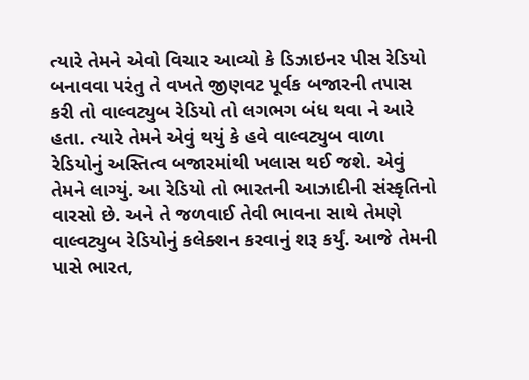ત્યારે તેમને એવો વિચાર આવ્યો કે ડિઝાઇનર પીસ રેડિયો બનાવવા પરંતુ તે વખતે જીણવટ પૂર્વક બજારની તપાસ કરી તો વાલ્વટ્યુબ રેડિયો તો લગભગ બંધ થવા ને આરે હતા. ત્યારે તેમને એવું થયું કે હવે વાલ્વટ્યુબ વાળા રેડિયોનું અસ્તિત્વ બજારમાંથી ખલાસ થઈ જશે. એવું તેમને લાગ્યું. આ રેડિયો તો ભારતની આઝાદીની સંસ્કૃતિનો વારસો છે. અને તે જળવાઈ તેવી ભાવના સાથે તેમણે વાલ્વટ્યુબ રેડિયોનું કલેક્શન કરવાનું શરૂ કર્યું. આજે તેમની પાસે ભારત,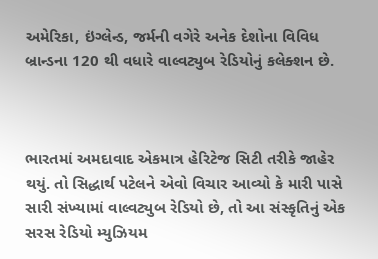અમેરિકા, ઇંગ્લેન્ડ, જર્મની વગેરે અનેક દેશોના વિવિધ બ્રાન્ડના 120 થી વધારે વાલ્વટ્યુબ રેડિયોનું કલેક્શન છે.



ભારતમાં અમદાવાદ એકમાત્ર હેરિટેજ સિટી તરીકે જાહેર થયું. તો સિદ્ધાર્થ પટેલને એવો વિચાર આવ્યો કે મારી પાસે સારી સંખ્યામાં વાલ્વટ્યુબ રેડિયો છે, તો આ સંસ્કૃતિનું એક સરસ રેડિયો મ્યુઝિયમ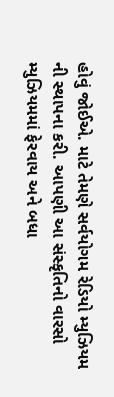હોવું જોઈએ. માટે તેમણે સર્વયોગમ રેડિયો મ્યુઝિયમ ની સ્થાપના કરી. આપણી આ સંસ્કૃતિનો વારસો મ્યુઝિયમમાં ફેરવાય અને બધા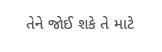તેને જોઈ શકે તે માટે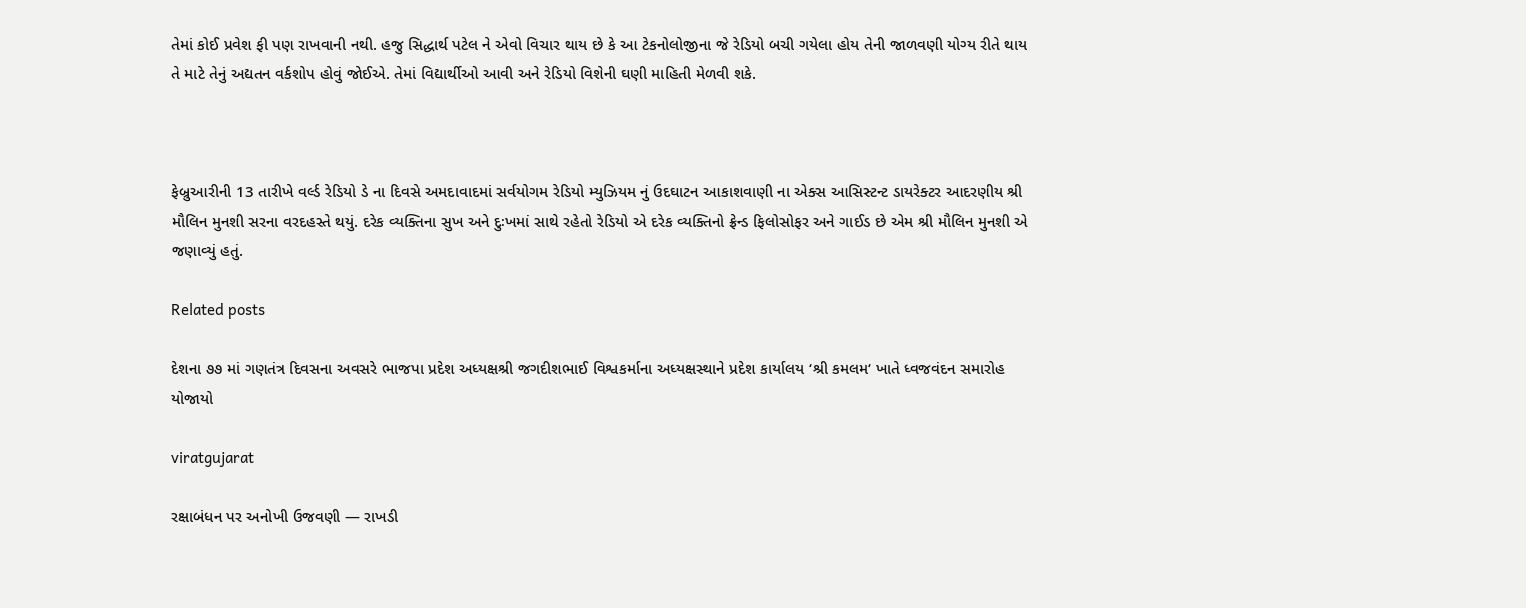તેમાં કોઈ પ્રવેશ ફી પણ રાખવાની નથી. હજુ સિદ્ધાર્થ પટેલ ને એવો વિચાર થાય છે કે આ ટેકનોલોજીના જે રેડિયો બચી ગયેલા હોય તેની જાળવણી યોગ્ય રીતે થાય તે માટે તેનું અદ્યતન વર્કશોપ હોવું જોઈએ. તેમાં વિદ્યાર્થીઓ આવી અને રેડિયો વિશેની ઘણી માહિતી મેળવી શકે.



ફેબ્રુઆરીની 13 તારીખે વર્લ્ડ રેડિયો ડે ના દિવસે અમદાવાદમાં સર્વયોગમ રેડિયો મ્યુઝિયમ નું ઉદઘાટન આકાશવાણી ના એક્સ આસિસ્ટન્ટ ડાયરેક્ટર આદરણીય શ્રી મૌલિન મુનશી સરના વરદહસ્તે થયું. દરેક વ્યક્તિના સુખ અને દુઃખમાં સાથે રહેતો રેડિયો એ દરેક વ્યક્તિનો ફ્રેન્ડ ફિલોસોફર અને ગાઈડ છે એમ શ્રી મૌલિન મુનશી એ જણાવ્યું હતું.

Related posts

દેશના ૭૭ માં ગણતંત્ર દિવસના અવસરે ભાજપા પ્રદેશ અધ્યક્ષશ્રી જગદીશભાઈ વિશ્વકર્માના અધ્યક્ષસ્થાને પ્રદેશ કાર્યાલય ‘શ્રી કમલમ‘ ખાતે ધ્વજવંદન સમારોહ યોજાયો

viratgujarat

રક્ષાબંધન પર અનોખી ઉજવણી — રાખડી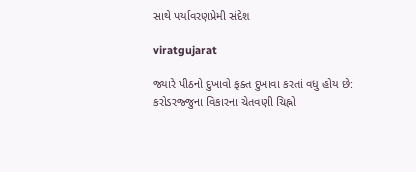સાથે પર્યાવરણપ્રેમી સંદેશ

viratgujarat

જ્યારે પીઠનો દુખાવો ફક્ત દુખાવા કરતાં વધુ હોય છે: કરોડરજ્જુના વિકારના ચેતવણી ચિહ્નો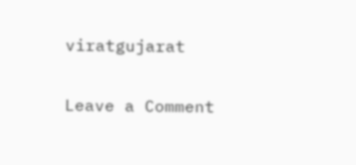viratgujarat

Leave a Comment